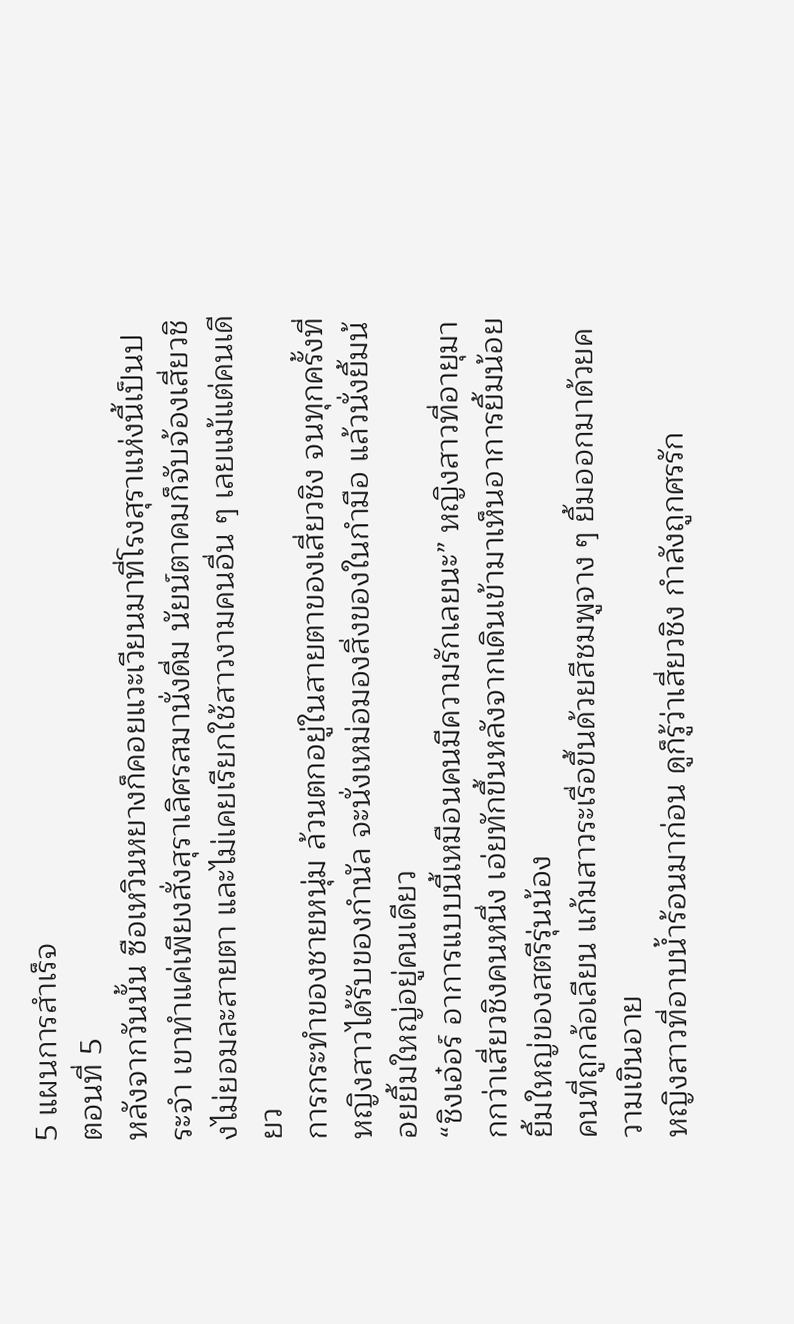5 แผนการสำเร็จ
ตอนที่ 5
หลังจากวันนั้น ซือเหวินหยางก็คอยแวะเวียนมาที่โรงสุราแห่งนี้เป็นประจำ เขาทำแค่เพียงสั่งสุราเลิศรสมานั่งดื่ม นัยน์ตาคมก็จับจ้องเสี่ยวชิงไม่ยอมละสายตา และไม่เคยเรียกใช้สาวงามคนอื่น ๆ เลยแม้แต่คนเดียว
การกระทำของชายหนุ่ม ล้วนตกอยู่ในสายตาของเสี่ยวชิง จนทุกครั้งที่หญิงสาวได้รับของกำนัล จะนั่งเหม่อมองสิ่งของในกำมือ แล้วนั่งยิ้มน้อยยิ้มใหญ่อยู่คนเดียว
“ชิงเอ๋อร์ อาการแบบนี้เหมือนคนมีความรักเลยนะ” หญิงสาวที่อายุมากกว่าเสี่ยวชิงคนหนึ่ง เอ่ยทักขึ้นหลังจากเดินเข้ามาเห็นอาการยิ้มน้อยยิ้มใหญ่ของสตรีรุ่นน้อง
คนที่ถูกล้อเลียน แก้มสาวระเรื่อขึ้นด้วยสีชมพูจาง ๆ ยิ้มออกมาด้วยความเขินอาย
หญิงสาวที่อาบน้ำร้อนมาก่อน ดูก็รู้ว่าเสี่ยวชิง กำลังถูกศรรัก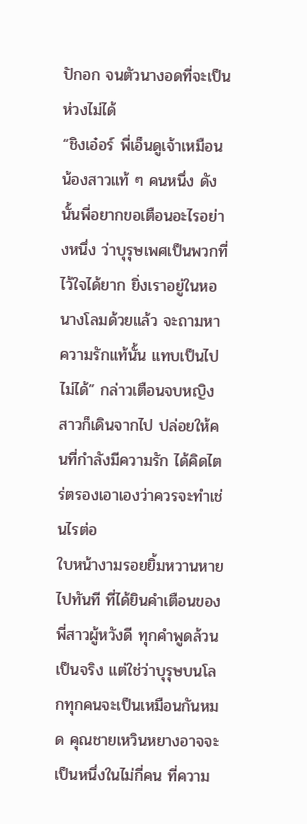ปักอก จนตัวนางอดที่จะเป็นห่วงไม่ได้
“ชิงเอ๋อร์ พี่เอ็นดูเจ้าเหมือนน้องสาวแท้ ๆ คนหนึ่ง ดังนั้นพี่อยากขอเตือนอะไรอย่างหนึ่ง ว่าบุรุษเพศเป็นพวกที่ไว้ใจได้ยาก ยิ่งเราอยู่ในหอนางโลมด้วยแล้ว จะถามหาความรักแท้นั้น แทบเป็นไปไม่ได้” กล่าวเตือนจบหญิงสาวก็เดินจากไป ปล่อยให้คนที่กำลังมีความรัก ได้คิดไตร่ตรองเอาเองว่าควรจะทำเช่นไรต่อ
ใบหน้างามรอยยิ้มหวานหายไปทันที ที่ได้ยินคำเตือนของพี่สาวผู้หวังดี ทุกคำพูดล้วนเป็นจริง แต่ใช่ว่าบุรุษบนโลกทุกคนจะเป็นเหมือนกันหมด คุณชายเหวินหยางอาจจะเป็นหนึ่งในไม่กี่คน ที่ความ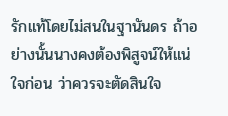รักแท้โดยไม่สนในฐานันดร ถ้าอย่างนั้นนางคงต้องพิสูจน์ให้แน่ใจก่อน ว่าควรจะตัดสินใจ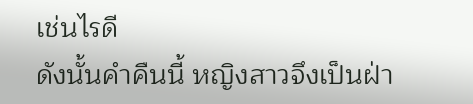เช่นไรดี
ดังนั้นคำคืนนี้ หญิงสาวจึงเป็นฝ่า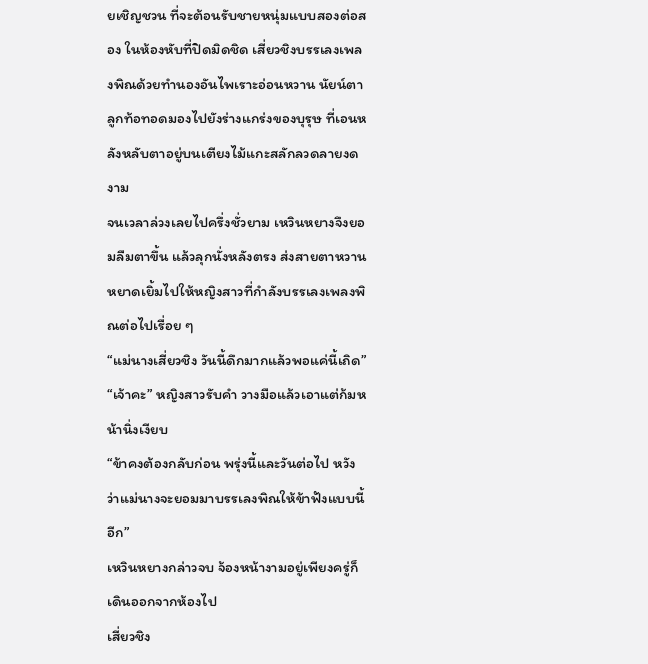ยเชิญชวน ที่จะต้อนรับชายหนุ่มแบบสองต่อสอง ในห้องหับที่ปิดมิดชิด เสี่ยวชิงบรรเลงเพลงพิณด้วยทำนองอันไพเราะอ่อนหวาน นัยน์ตาลูกท้อทอดมองไปยังร่างแกร่งของบุรุษ ที่เอนหลังหลับตาอยู่บนเตียงไม้แกะสลักลวดลายงดงาม
จนเวลาล่วงเลยไปครึ่งชั่วยาม เหวินหยางจึงยอมลืมตาขึ้น แล้วลุกนั่งหลังตรง ส่งสายตาหวานหยาดเยิ้มไปให้หญิงสาวที่กำลังบรรเลงเพลงพิณต่อไปเรื่อย ๆ
“แม่นางเสี่ยวชิง วันนี้ดึกมากแล้วพอแค่นี้เถิด”
“เจ้าคะ” หญิงสาวรับคำ วางมือแล้วเอาแต่ก้มหน้านิ่งเงียบ
“ข้าคงต้องกลับก่อน พรุ่งนี้และวันต่อไป หวังว่าแม่นางจะยอมมาบรรเลงพิณให้ข้าฟังแบบนี้อีก”
เหวินหยางกล่าวจบ จ้องหน้างามอยู่เพียงครู่ก็เดินออกจากห้องไป
เสี่ยวชิง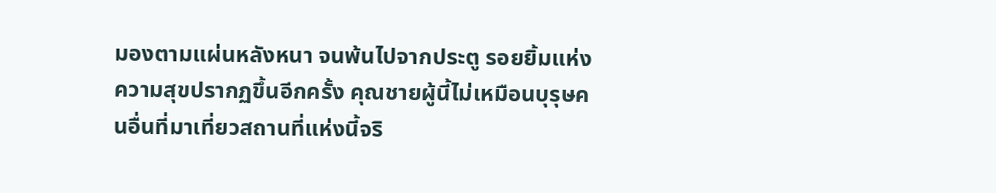มองตามแผ่นหลังหนา จนพ้นไปจากประตู รอยยิ้มแห่งความสุขปรากฏขึ้นอีกครั้ง คุณชายผู้นี้ไม่เหมือนบุรุษคนอื่นที่มาเที่ยวสถานที่แห่งนี้จริ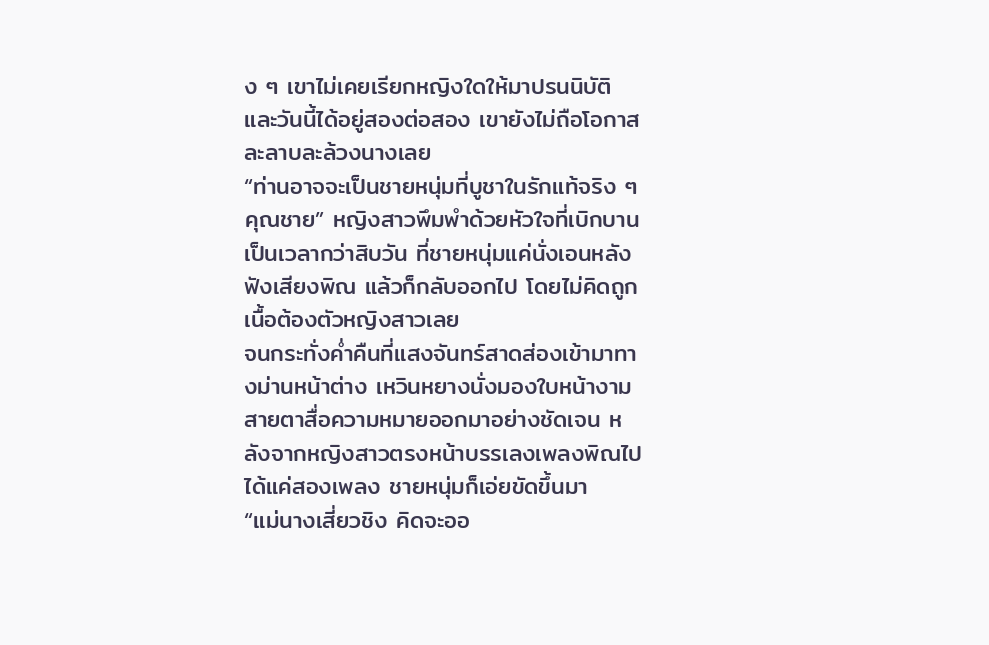ง ๆ เขาไม่เคยเรียกหญิงใดให้มาปรนนิบัติ และวันนี้ได้อยู่สองต่อสอง เขายังไม่ถือโอกาสละลาบละล้วงนางเลย
“ท่านอาจจะเป็นชายหนุ่มที่บูชาในรักแท้จริง ๆ คุณชาย” หญิงสาวพึมพำด้วยหัวใจที่เบิกบาน
เป็นเวลากว่าสิบวัน ที่ชายหนุ่มแค่นั่งเอนหลังฟังเสียงพิณ แล้วก็กลับออกไป โดยไม่คิดถูกเนื้อต้องตัวหญิงสาวเลย
จนกระทั่งค่ำคืนที่แสงจันทร์สาดส่องเข้ามาทางม่านหน้าต่าง เหวินหยางนั่งมองใบหน้างาม สายตาสื่อความหมายออกมาอย่างชัดเจน หลังจากหญิงสาวตรงหน้าบรรเลงเพลงพิณไปได้แค่สองเพลง ชายหนุ่มก็เอ่ยขัดขึ้นมา
“แม่นางเสี่ยวชิง คิดจะออ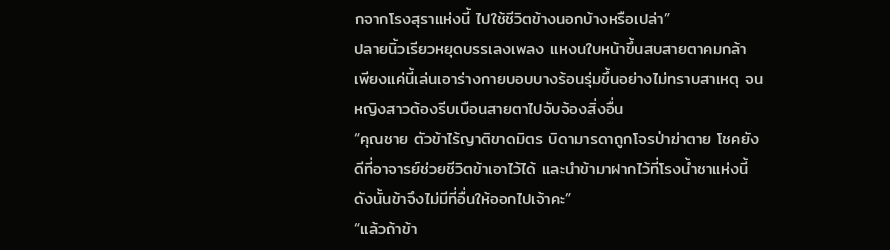กจากโรงสุราแห่งนี้ ไปใช้ชีวิตข้างนอกบ้างหรือเปล่า”
ปลายนิ้วเรียวหยุดบรรเลงเพลง แหงนใบหน้าขึ้นสบสายตาคมกล้า เพียงแค่นี้เล่นเอาร่างกายบอบบางร้อนรุ่มขึ้นอย่างไม่ทราบสาเหตุ จนหญิงสาวต้องรีบเบือนสายตาไปจับจ้องสิ่งอื่น
“คุณชาย ตัวข้าไร้ญาติขาดมิตร บิดามารดาถูกโจรป่าฆ่าตาย โชคยังดีที่อาจารย์ช่วยชีวิตข้าเอาไว้ได้ และนำข้ามาฝากไว้ที่โรงน้ำชาแห่งนี้ ดังนั้นข้าจึงไม่มีที่อื่นให้ออกไปเจ้าคะ”
“แล้วถ้าข้า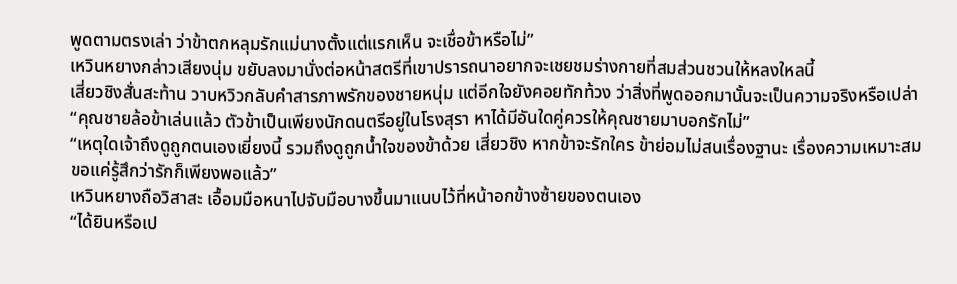พูดตามตรงเล่า ว่าข้าตกหลุมรักแม่นางตั้งแต่แรกเห็น จะเชื่อข้าหรือไม่”
เหวินหยางกล่าวเสียงนุ่ม ขยับลงมานั่งต่อหน้าสตรีที่เขาปรารถนาอยากจะเชยชมร่างกายที่สมส่วนชวนให้หลงใหลนี้
เสี่ยวชิงสั่นสะท้าน วาบหวิวกลับคำสารภาพรักของชายหนุ่ม แต่อีกใจยังคอยทักท้วง ว่าสิ่งที่พูดออกมานั้นจะเป็นความจริงหรือเปล่า
“คุณชายล้อข้าเล่นแล้ว ตัวข้าเป็นเพียงนักดนตรีอยู่ในโรงสุรา หาได้มีอันใดคู่ควรให้คุณชายมาบอกรักไม่”
“เหตุใดเจ้าถึงดูถูกตนเองเยี่ยงนี้ รวมถึงดูถูกน้ำใจของข้าด้วย เสี่ยวชิง หากข้าจะรักใคร ข้าย่อมไม่สนเรื่องฐานะ เรื่องความเหมาะสม ขอแค่รู้สึกว่ารักก็เพียงพอแล้ว”
เหวินหยางถือวิสาสะ เอื้อมมือหนาไปจับมือบางขึ้นมาแนบไว้ที่หน้าอกข้างซ้ายของตนเอง
“ได้ยินหรือเป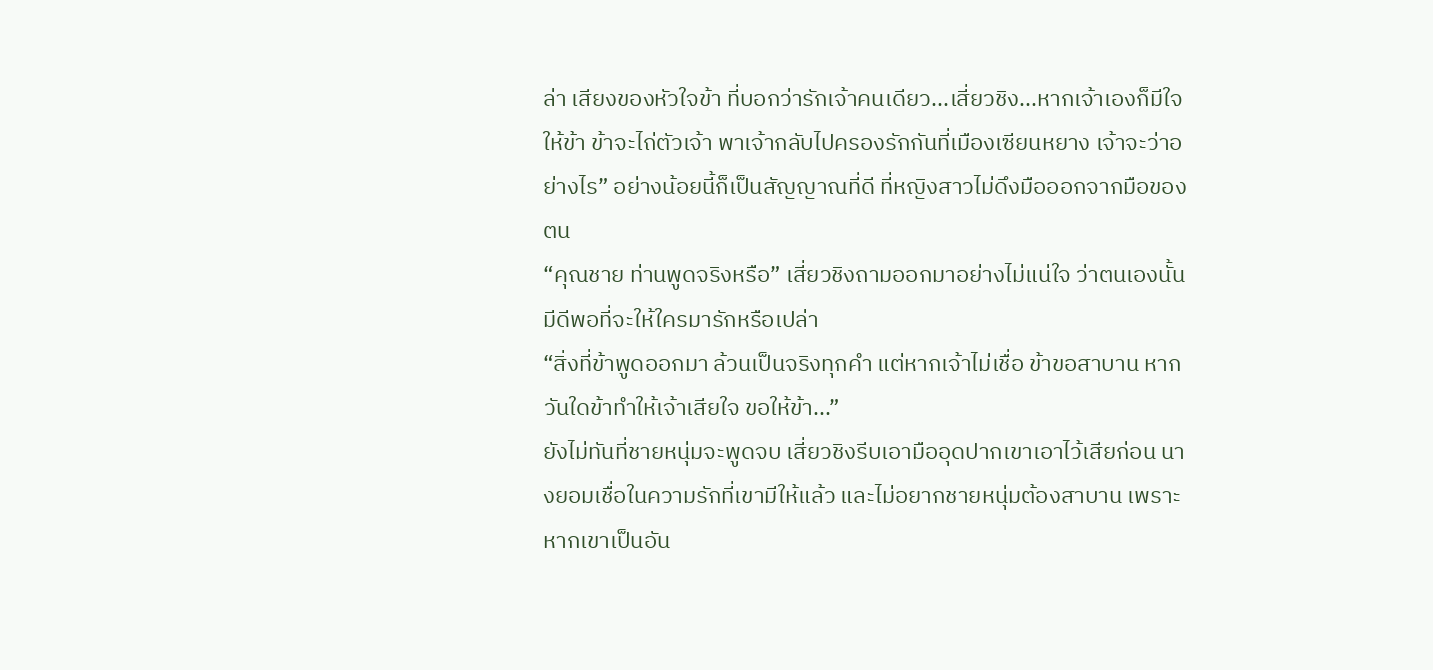ล่า เสียงของหัวใจข้า ที่บอกว่ารักเจ้าคนเดียว...เสี่ยวชิง...หากเจ้าเองก็มีใจให้ข้า ข้าจะไถ่ตัวเจ้า พาเจ้ากลับไปครองรักกันที่เมืองเซียนหยาง เจ้าจะว่าอย่างไร” อย่างน้อยนี้ก็เป็นสัญญาณที่ดี ที่หญิงสาวไม่ดึงมือออกจากมือของตน
“คุณชาย ท่านพูดจริงหรือ” เสี่ยวชิงถามออกมาอย่างไม่แน่ใจ ว่าตนเองนั้นมีดีพอที่จะให้ใครมารักหรือเปล่า
“สิ่งที่ข้าพูดออกมา ล้วนเป็นจริงทุกคำ แต่หากเจ้าไม่เชื่อ ข้าขอสาบาน หากวันใดข้าทำให้เจ้าเสียใจ ขอให้ข้า...”
ยังไม่ทันที่ชายหนุ่มจะพูดจบ เสี่ยวชิงรีบเอามืออุดปากเขาเอาไว้เสียก่อน นางยอมเชื่อในความรักที่เขามีให้แล้ว และไม่อยากชายหนุ่มต้องสาบาน เพราะหากเขาเป็นอัน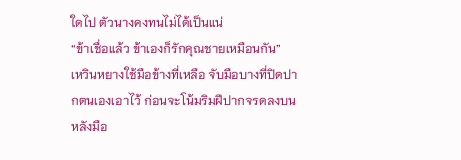ใดไป ตัวนางคงทนไม่ได้เป็นแน่
“ข้าเชื่อแล้ว ข้าเองก็รักคุณชายเหมือนกัน”
เหวินหยางใช้มือข้างที่เหลือ จับมือบางที่ปิดปากตนเองเอาไว้ ก่อนจะโน้มริมฝีปากจรดลงบนหลังมือ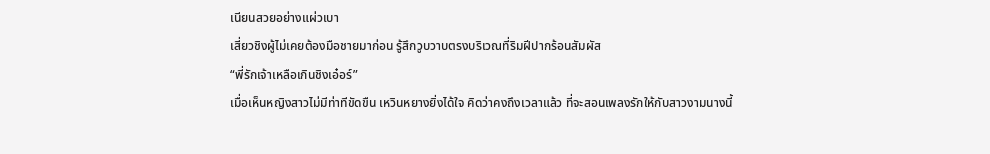เนียนสวยอย่างแผ่วเบา
เสี่ยวชิงผู้ไม่เคยต้องมือชายมาก่อน รู้สึกวูบวาบตรงบริเวณที่ริมฝีปากร้อนสัมผัส
“พี่รักเจ้าเหลือเกินชิงเอ๋อร์”
เมื่อเห็นหญิงสาวไม่มีท่าทีขัดขืน เหวินหยางยิ่งได้ใจ คิดว่าคงถึงเวลาแล้ว ที่จะสอนเพลงรักให้กับสาวงามนางนี้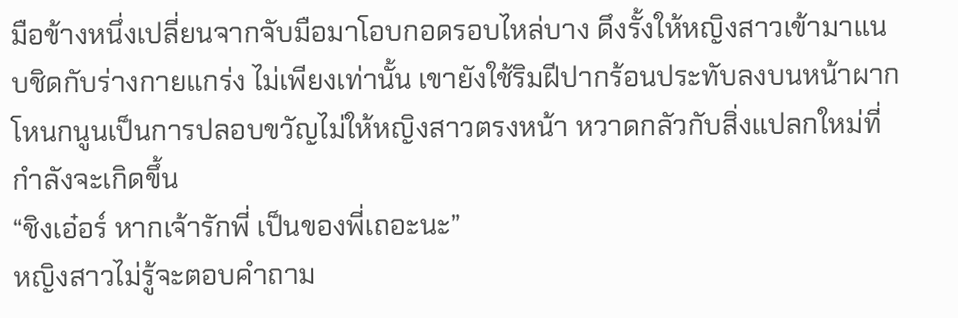มือข้างหนึ่งเปลี่ยนจากจับมือมาโอบกอดรอบไหล่บาง ดึงรั้งให้หญิงสาวเข้ามาแนบชิดกับร่างกายแกร่ง ไม่เพียงเท่านั้น เขายังใช้ริมฝีปากร้อนประทับลงบนหน้าผากโหนกนูนเป็นการปลอบขวัญไม่ให้หญิงสาวตรงหน้า หวาดกลัวกับสิ่งแปลกใหม่ที่กำลังจะเกิดขึ้น
“ชิงเอ๋อร์ หากเจ้ารักพี่ เป็นของพี่เถอะนะ”
หญิงสาวไม่รู้จะตอบคำถาม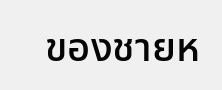ของชายห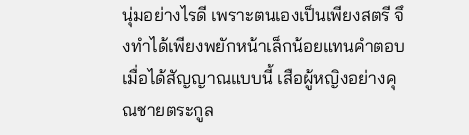นุ่มอย่างไรดี เพราะตนเองเป็นเพียงสตรี จึงทำได้เพียงพยักหน้าเล็กน้อยแทนคำตอบ
เมื่อได้สัญญาณแบบนี้ เสือผู้หญิงอย่างคุณชายตระกูล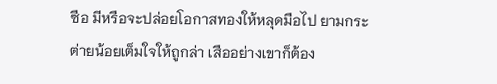ซือ มีหรือจะปล่อยโอกาสทองให้หลุดมือไป ยามกระต่ายน้อยเต็มใจให้ถูกล่า เสืออย่างเขาก็ต้อง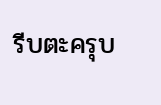รีบตะครุบ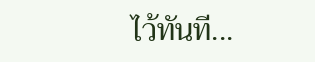ไว้ทันที...